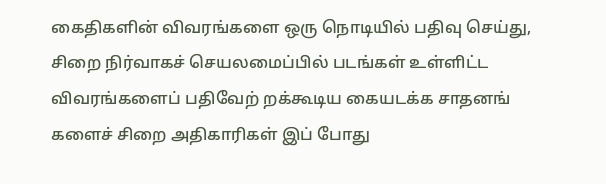கைதிகளின் விவரங்களை ஒரு நொடியில் பதிவு செய்து, சிறை நிர்வாகச் செயலமைப்பில் படங்கள் உள்ளிட்ட விவரங்களைப் பதிவேற் றக்கூடிய கையடக்க சாதனங் களைச் சிறை அதிகாரிகள் இப் போது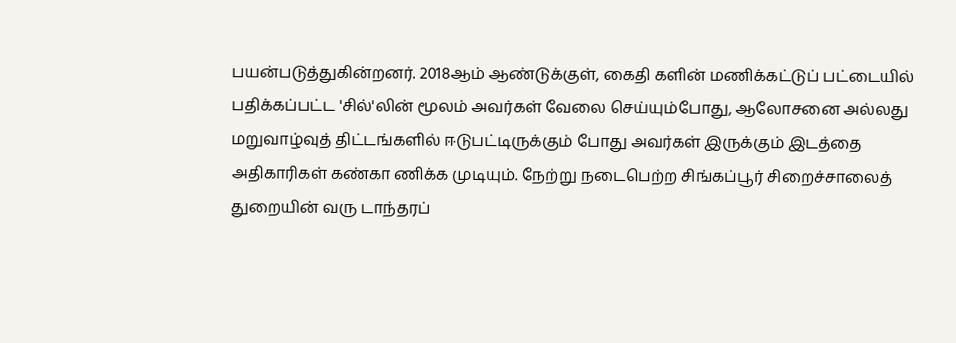பயன்படுத்துகின்றனர். 2018ஆம் ஆண்டுக்குள், கைதி களின் மணிக்கட்டுப் பட்டையில் பதிக்கப்பட்ட 'சில்'லின் மூலம் அவர்கள் வேலை செய்யும்போது, ஆலோசனை அல்லது மறுவாழ்வுத் திட்டங்களில் ஈடுபட்டிருக்கும் போது அவர்கள் இருக்கும் இடத்தை அதிகாரிகள் கண்கா ணிக்க முடியும். நேற்று நடைபெற்ற சிங்கப்பூர் சிறைச்சாலைத் துறையின் வரு டாந்தரப்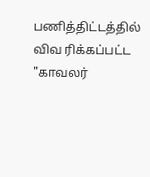பணித்திட்டத்தில் விவ ரிக்கப்பட்ட "காவலர்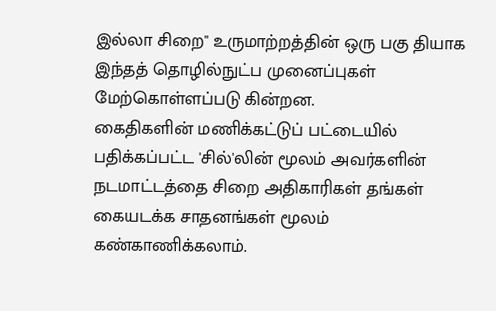இல்லா சிறை" உருமாற்றத்தின் ஒரு பகு தியாக இந்தத் தொழில்நுட்ப முனைப்புகள் மேற்கொள்ளப்படு கின்றன.
கைதிகளின் மணிக்கட்டுப் பட்டையில் பதிக்கப்பட்ட 'சில்'லின் மூலம் அவர்களின் நடமாட்டத்தை சிறை அதிகாரிகள் தங்கள் கையடக்க சாதனங்கள் மூலம் கண்காணிக்கலாம்.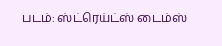படம்: ஸ்ட்ரெய்ட்ஸ் டைம்ஸ்